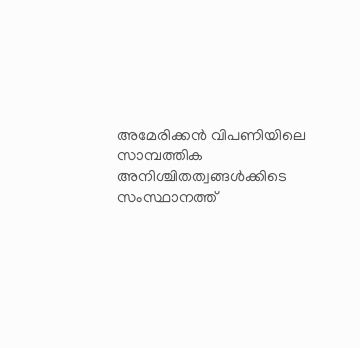അമേരിക്കൻ വിപണിയിലെ സാമ്പത്തിക അനിശ്ചിതത്വങ്ങൾക്കിടെ സംസ്ഥാനത്ത്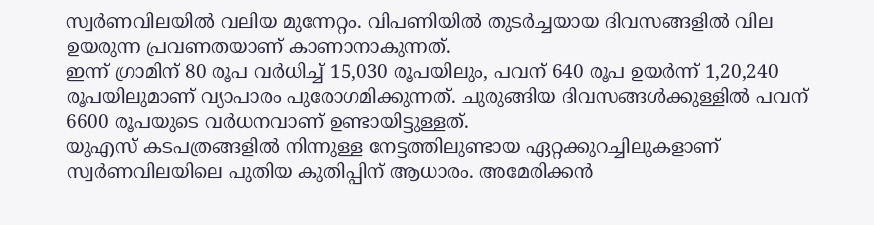സ്വർണവിലയിൽ വലിയ മുന്നേറ്റം. വിപണിയിൽ തുടർച്ചയായ ദിവസങ്ങളിൽ വില ഉയരുന്ന പ്രവണതയാണ് കാണാനാകുന്നത്.
ഇന്ന് ഗ്രാമിന് 80 രൂപ വർധിച്ച് 15,030 രൂപയിലും, പവന് 640 രൂപ ഉയർന്ന് 1,20,240 രൂപയിലുമാണ് വ്യാപാരം പുരോഗമിക്കുന്നത്. ചുരുങ്ങിയ ദിവസങ്ങൾക്കുള്ളിൽ പവന് 6600 രൂപയുടെ വർധനവാണ് ഉണ്ടായിട്ടുള്ളത്.
യുഎസ് കടപത്രങ്ങളിൽ നിന്നുള്ള നേട്ടത്തിലുണ്ടായ ഏറ്റക്കുറച്ചിലുകളാണ് സ്വർണവിലയിലെ പുതിയ കുതിപ്പിന് ആധാരം. അമേരിക്കൻ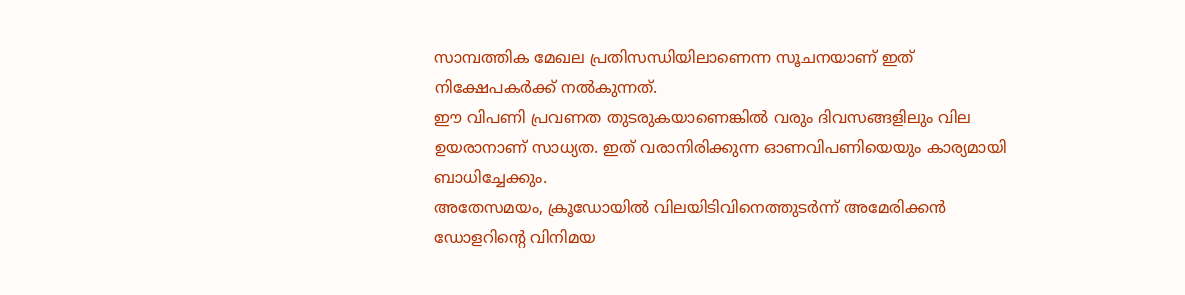സാമ്പത്തിക മേഖല പ്രതിസന്ധിയിലാണെന്ന സൂചനയാണ് ഇത് നിക്ഷേപകർക്ക് നൽകുന്നത്.
ഈ വിപണി പ്രവണത തുടരുകയാണെങ്കിൽ വരും ദിവസങ്ങളിലും വില ഉയരാനാണ് സാധ്യത. ഇത് വരാനിരിക്കുന്ന ഓണവിപണിയെയും കാര്യമായി ബാധിച്ചേക്കും.
അതേസമയം, ക്രൂഡോയിൽ വിലയിടിവിനെത്തുടർന്ന് അമേരിക്കൻ ഡോളറിന്റെ വിനിമയ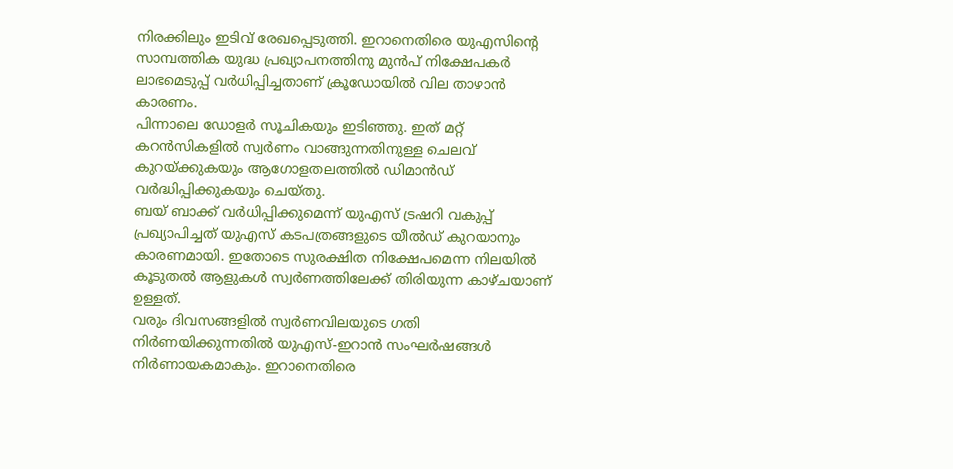നിരക്കിലും ഇടിവ് രേഖപ്പെടുത്തി. ഇറാനെതിരെ യുഎസിന്റെ സാമ്പത്തിക യുദ്ധ പ്രഖ്യാപനത്തിനു മുൻപ് നിക്ഷേപകർ ലാഭമെടുപ്പ് വർധിപ്പിച്ചതാണ് ക്രൂഡോയിൽ വില താഴാൻ കാരണം.
പിന്നാലെ ഡോളർ സൂചികയും ഇടിഞ്ഞു. ഇത് മറ്റ് കറൻസികളിൽ സ്വർണം വാങ്ങുന്നതിനുള്ള ചെലവ് കുറയ്ക്കുകയും ആഗോളതലത്തിൽ ഡിമാൻഡ് വർദ്ധിപ്പിക്കുകയും ചെയ്തു.
ബയ് ബാക്ക് വർധിപ്പിക്കുമെന്ന് യുഎസ് ട്രഷറി വകുപ്പ് പ്രഖ്യാപിച്ചത് യുഎസ് കടപത്രങ്ങളുടെ യീൽഡ് കുറയാനും കാരണമായി. ഇതോടെ സുരക്ഷിത നിക്ഷേപമെന്ന നിലയിൽ കൂടുതൽ ആളുകൾ സ്വർണത്തിലേക്ക് തിരിയുന്ന കാഴ്ചയാണ് ഉള്ളത്.
വരും ദിവസങ്ങളിൽ സ്വർണവിലയുടെ ഗതി നിർണയിക്കുന്നതിൽ യുഎസ്-ഇറാൻ സംഘർഷങ്ങൾ നിർണായകമാകും. ഇറാനെതിരെ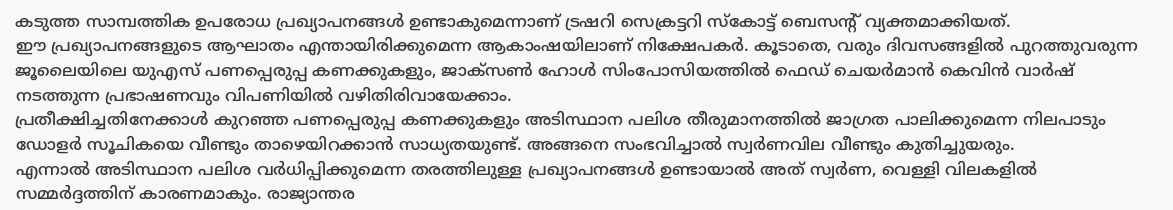കടുത്ത സാമ്പത്തിക ഉപരോധ പ്രഖ്യാപനങ്ങൾ ഉണ്ടാകുമെന്നാണ് ട്രഷറി സെക്രട്ടറി സ്കോട്ട് ബെസന്റ് വ്യക്തമാക്കിയത്.
ഈ പ്രഖ്യാപനങ്ങളുടെ ആഘാതം എന്തായിരിക്കുമെന്ന ആകാംഷയിലാണ് നിക്ഷേപകർ. കൂടാതെ, വരും ദിവസങ്ങളിൽ പുറത്തുവരുന്ന ജൂലൈയിലെ യുഎസ് പണപ്പെരുപ്പ കണക്കുകളും, ജാക്സൺ ഹോൾ സിംപോസിയത്തിൽ ഫെഡ് ചെയർമാൻ കെവിൻ വാർഷ് നടത്തുന്ന പ്രഭാഷണവും വിപണിയിൽ വഴിതിരിവായേക്കാം.
പ്രതീക്ഷിച്ചതിനേക്കാൾ കുറഞ്ഞ പണപ്പെരുപ്പ കണക്കുകളും അടിസ്ഥാന പലിശ തീരുമാനത്തിൽ ജാഗ്രത പാലിക്കുമെന്ന നിലപാടും ഡോളർ സൂചികയെ വീണ്ടും താഴെയിറക്കാൻ സാധ്യതയുണ്ട്. അങ്ങനെ സംഭവിച്ചാൽ സ്വർണവില വീണ്ടും കുതിച്ചുയരും.
എന്നാൽ അടിസ്ഥാന പലിശ വർധിപ്പിക്കുമെന്ന തരത്തിലുള്ള പ്രഖ്യാപനങ്ങൾ ഉണ്ടായാൽ അത് സ്വർണ, വെള്ളി വിലകളിൽ സമ്മർദ്ദത്തിന് കാരണമാകും. രാജ്യാന്തര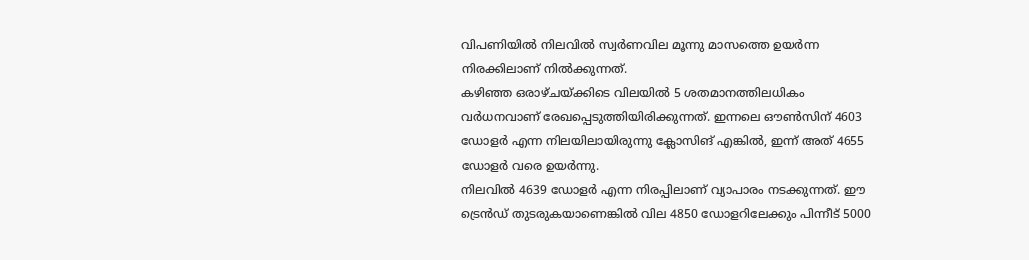വിപണിയിൽ നിലവിൽ സ്വർണവില മൂന്നു മാസത്തെ ഉയർന്ന നിരക്കിലാണ് നിൽക്കുന്നത്.
കഴിഞ്ഞ ഒരാഴ്ചയ്ക്കിടെ വിലയിൽ 5 ശതമാനത്തിലധികം വർധനവാണ് രേഖപ്പെടുത്തിയിരിക്കുന്നത്. ഇന്നലെ ഔൺസിന് 4603 ഡോളർ എന്ന നിലയിലായിരുന്നു ക്ലോസിങ് എങ്കിൽ, ഇന്ന് അത് 4655 ഡോളർ വരെ ഉയർന്നു.
നിലവിൽ 4639 ഡോളർ എന്ന നിരപ്പിലാണ് വ്യാപാരം നടക്കുന്നത്. ഈ ട്രെൻഡ് തുടരുകയാണെങ്കിൽ വില 4850 ഡോളറിലേക്കും പിന്നീട് 5000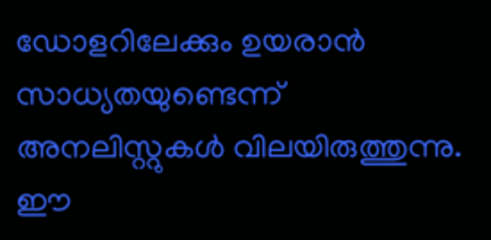ഡോളറിലേക്കും ഉയരാൻ സാധ്യതയുണ്ടെന്ന് അനലിസ്റ്റുകൾ വിലയിരുത്തുന്നു.
ഈ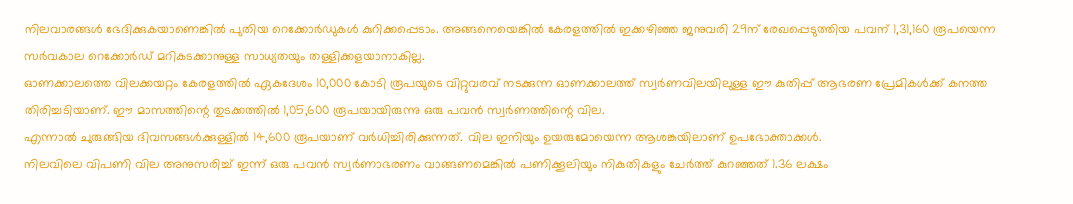നിലവാരങ്ങൾ ഭേദിക്കുകയാണെങ്കിൽ പുതിയ റെക്കോർഡുകൾ കുറിക്കപ്പെടാം. അങ്ങനെയെങ്കിൽ കേരളത്തിൽ ഇക്കഴിഞ്ഞ ജനുവരി 29ന് രേഖപ്പെടുത്തിയ പവന് 1,31,160 രൂപയെന്ന സർവകാല റെക്കോർഡ് മറികടക്കാനുള്ള സാധ്യതയും തള്ളിക്കളയാനാകില്ല.
ഓണക്കാലത്തെ വിലക്കയറ്റം കേരളത്തിൽ ഏകദേശം 10,000 കോടി രൂപയുടെ വിറ്റുവരവ് നടക്കുന്ന ഓണക്കാലത്ത് സ്വർണവിലയിലുള്ള ഈ കുതിപ്പ് ആഭരണ പ്രേമികൾക്ക് കനത്ത തിരിച്ചടിയാണ്. ഈ മാസത്തിന്റെ തുടക്കത്തിൽ 1,05,600 രൂപയായിരുന്നു ഒരു പവൻ സ്വർണത്തിന്റെ വില.
എന്നാൽ ചുരുങ്ങിയ ദിവസങ്ങൾക്കുള്ളിൽ 14,600 രൂപയാണ് വർധിച്ചിരിക്കുന്നത്. വില ഇനിയും ഉയരുമോയെന്ന ആശങ്കയിലാണ് ഉപഭോക്താക്കൾ.
നിലവിലെ വിപണി വില അനുസരിച്ച് ഇന്ന് ഒരു പവൻ സ്വർണാഭരണം വാങ്ങണമെങ്കിൽ പണിക്കൂലിയും നികുതികളും ചേർത്ത് കുറഞ്ഞത് 1.36 ലക്ഷം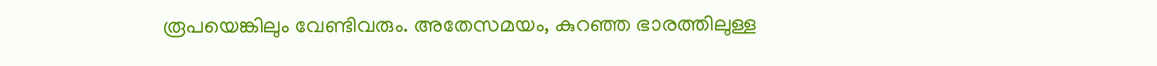രൂപയെങ്കിലും വേണ്ടിവരും. അതേസമയം, കുറഞ്ഞ ഭാരത്തിലുള്ള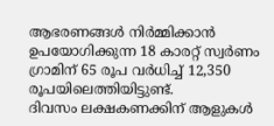ആഭരണങ്ങൾ നിർമ്മിക്കാൻ ഉപയോഗിക്കുന്ന 18 കാരറ്റ് സ്വർണം ഗ്രാമിന് 65 രൂപ വർധിച്ച് 12,350 രൂപയിലെത്തിയിട്ടുണ്ട്.
ദിവസം ലക്ഷകണക്കിന് ആളുകൾ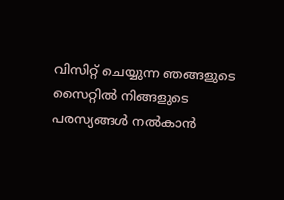വിസിറ്റ് ചെയ്യുന്ന ഞങ്ങളുടെ സൈറ്റിൽ നിങ്ങളുടെ പരസ്യങ്ങൾ നൽകാൻ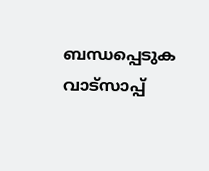ബന്ധപ്പെടുക വാട്സാപ്പ്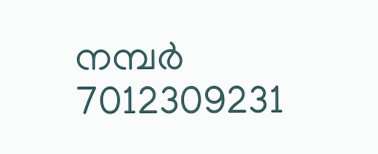നമ്പർ 7012309231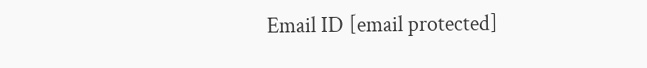Email ID [email protected]